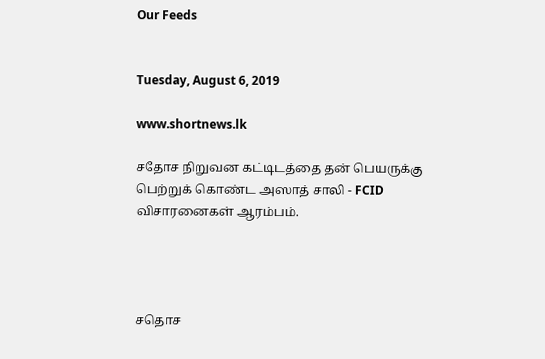Our Feeds


Tuesday, August 6, 2019

www.shortnews.lk

சதோச நிறுவன கட்டிடத்தை தன் பெயருக்கு பெற்றுக் கொண்ட அஸாத் சாலி - FCID விசாரனைகள் ஆரம்பம்.




சதொச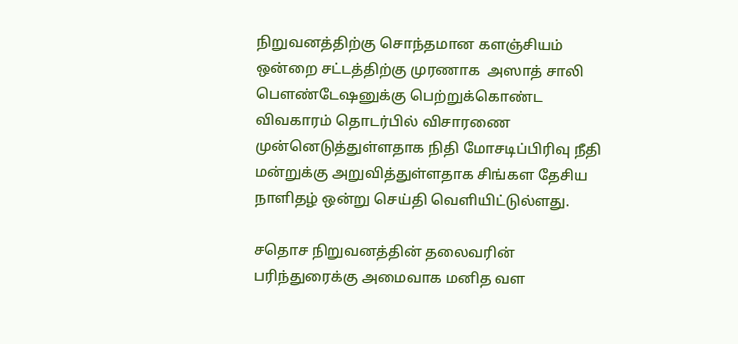நிறுவனத்திற்கு சொந்தமான களஞ்சியம் ஒன்றை சட்டத்திற்கு முரணாக  அஸாத் சாலி பௌண்டேஷனுக்கு பெற்றுக்கொண்ட விவகாரம் தொடர்பில் விசாரணை முன்னெடுத்துள்ளதாக நிதி மோசடிப்பிரிவு நீதி மன்றுக்கு அறுவித்துள்ளதாக சிங்கள தேசிய நாளிதழ் ஒன்று செய்தி வெளியிட்டுல்ளது.

சதொச நிறுவனத்தின் தலைவரின் பரிந்துரைக்கு அமைவாக மனித வள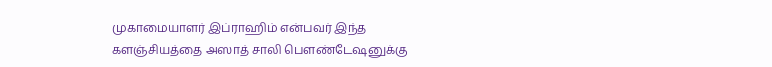முகாமையாளர் இப்ராஹிம் என்பவர் இந்த களஞ்சியத்தை அஸாத் சாலி பௌண்டேஷனுக்கு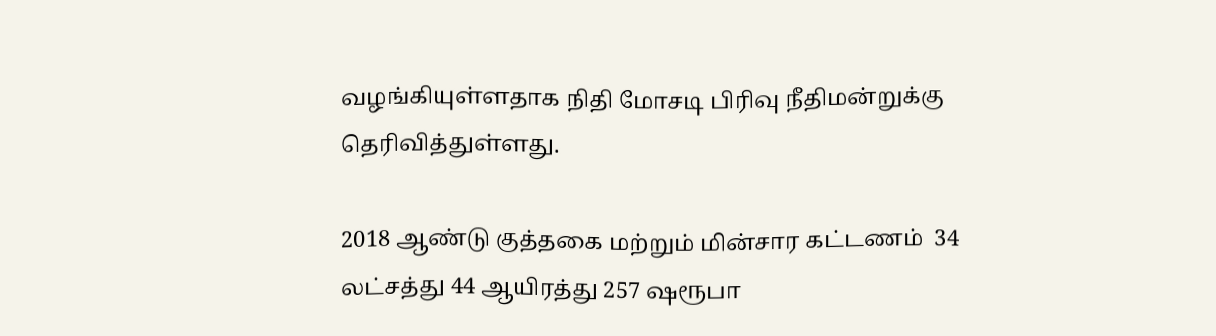வழங்கியுள்ளதாக நிதி மோசடி பிரிவு நீதிமன்றுக்கு தெரிவித்துள்ளது.

2018 ஆண்டு குத்தகை மற்றும் மின்சார கட்டணம்  34 லட்சத்து 44 ஆயிரத்து 257 ஷரூபா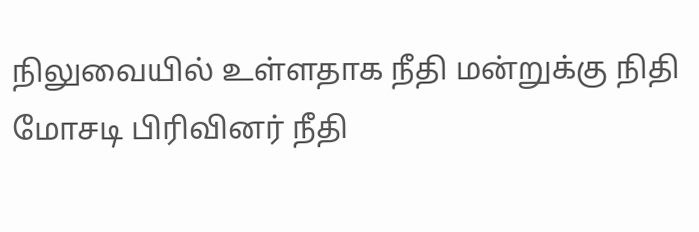நிலுவையில் உள்ளதாக நீதி மன்றுக்கு நிதி மோசடி பிரிவினர் நீதி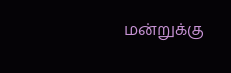மன்றுக்கு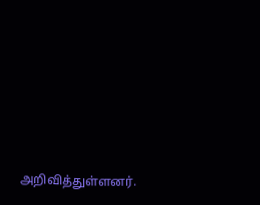அறிவித்துள்ளனர்.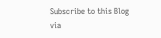Subscribe to this Blog via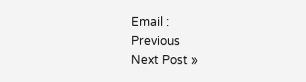Email :
Previous
Next Post »